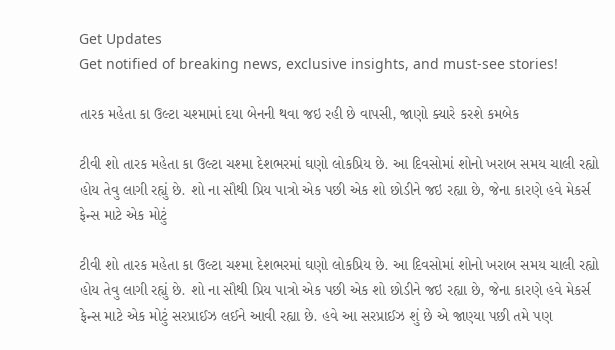Get Updates
Get notified of breaking news, exclusive insights, and must-see stories!

તારક મહેતા કા ઉલ્ટા ચશ્મામાં દયા બેનની થવા જઇ રહી છે વાપસી, જાણો ક્યારે કરશે કમબેક

ટીવી શો તારક મહેતા કા ઉલ્ટા ચશ્મા દેશભરમાં ઘણો લોકપ્રિય છે. આ દિવસોમાં શોનો ખરાબ સમય ચાલી રહ્યો હોય તેવુ લાગી રહ્યું છે. શો ના સૌથી પ્રિય પાત્રો એક પછી એક શો છોડીને જઇ રહ્યા છે, જેના કારણે હવે મેકર્સ ફેન્સ માટે એક મોટું

ટીવી શો તારક મહેતા કા ઉલ્ટા ચશ્મા દેશભરમાં ઘણો લોકપ્રિય છે. આ દિવસોમાં શોનો ખરાબ સમય ચાલી રહ્યો હોય તેવુ લાગી રહ્યું છે. શો ના સૌથી પ્રિય પાત્રો એક પછી એક શો છોડીને જઇ રહ્યા છે, જેના કારણે હવે મેકર્સ ફેન્સ માટે એક મોટું સરપ્રાઈઝ લઈને આવી રહ્યા છે. હવે આ સરપ્રાઈઝ શું છે એ જાણ્યા પછી તમે પણ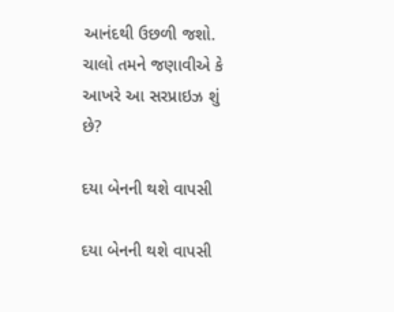આનંદથી ઉછળી જશો. ચાલો તમને જણાવીએ કે આખરે આ સરપ્રાઇઝ શું છે?

દયા બેનની થશે વાપસી

દયા બેનની થશે વાપસી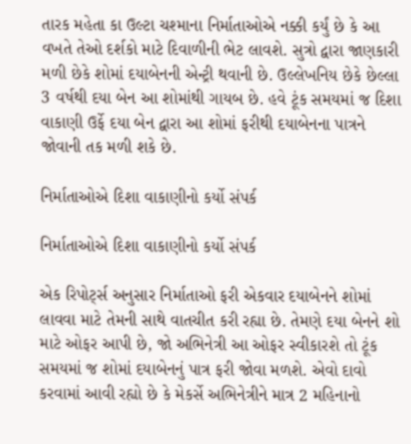તારક મહેતા કા ઉલ્ટા ચશ્માના નિર્માતાઓએ નક્કી કર્યું છે કે આ વખતે તેઓ દર્શકો માટે દિવાળીની ભેટ લાવશે. સુત્રો દ્વારા જાણકારી મળી છેકે શોમાં દયાબેનની એન્ટ્રી થવાની છે. ઉલ્લેખનિય છેકે છેલ્લા 3 વર્ષથી દયા બેન આ શોમાંથી ગાયબ છે. હવે ટૂંક સમયમાં જ દિશા વાકાણી ઉર્ફે દયા બેન દ્વારા આ શોમાં ફરીથી દયાબેનના પાત્રને જોવાની તક મળી શકે છે.

નિર્માતાઓએ દિશા વાકાણીનો કર્યો સંપર્ક

નિર્માતાઓએ દિશા વાકાણીનો કર્યો સંપર્ક

એક રિપોર્ટ્સ અનુસાર નિર્માતાઓ ફરી એકવાર દયાબેનને શોમાં લાવવા માટે તેમની સાથે વાતચીત કરી રહ્યા છે. તેમણે દયા બેનને શો માટે ઓફર આપી છે, જો અભિનેત્રી આ ઓફર સ્વીકારશે તો ટૂંક સમયમાં જ શોમાં દયાબેનનું પાત્ર ફરી જોવા મળશે. એવો દાવો કરવામાં આવી રહ્યો છે કે મેકર્સે અભિનેત્રીને માત્ર 2 મહિનાનો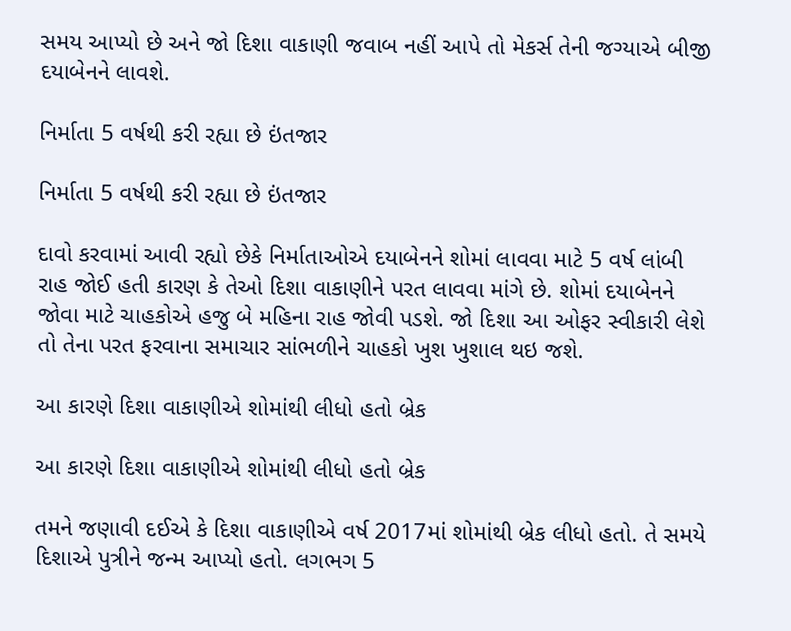સમય આપ્યો છે અને જો દિશા વાકાણી જવાબ નહીં આપે તો મેકર્સ તેની જગ્યાએ બીજી દયાબેનને લાવશે.

નિર્માતા 5 વર્ષથી કરી રહ્યા છે ઇંતજાર

નિર્માતા 5 વર્ષથી કરી રહ્યા છે ઇંતજાર

દાવો કરવામાં આવી રહ્યો છેકે નિર્માતાઓએ દયાબેનને શોમાં લાવવા માટે 5 વર્ષ લાંબી રાહ જોઈ હતી કારણ કે તેઓ દિશા વાકાણીને પરત લાવવા માંગે છે. શોમાં દયાબેનને જોવા માટે ચાહકોએ હજુ બે મહિના રાહ જોવી પડશે. જો દિશા આ ઓફર સ્વીકારી લેશે તો તેના પરત ફરવાના સમાચાર સાંભળીને ચાહકો ખુશ ખુશાલ થઇ જશે.

આ કારણે દિશા વાકાણીએ શોમાંથી લીધો હતો બ્રેક

આ કારણે દિશા વાકાણીએ શોમાંથી લીધો હતો બ્રેક

તમને જણાવી દઈએ કે દિશા વાકાણીએ વર્ષ 2017માં શોમાંથી બ્રેક લીધો હતો. તે સમયે દિશાએ પુત્રીને જન્મ આપ્યો હતો. લગભગ 5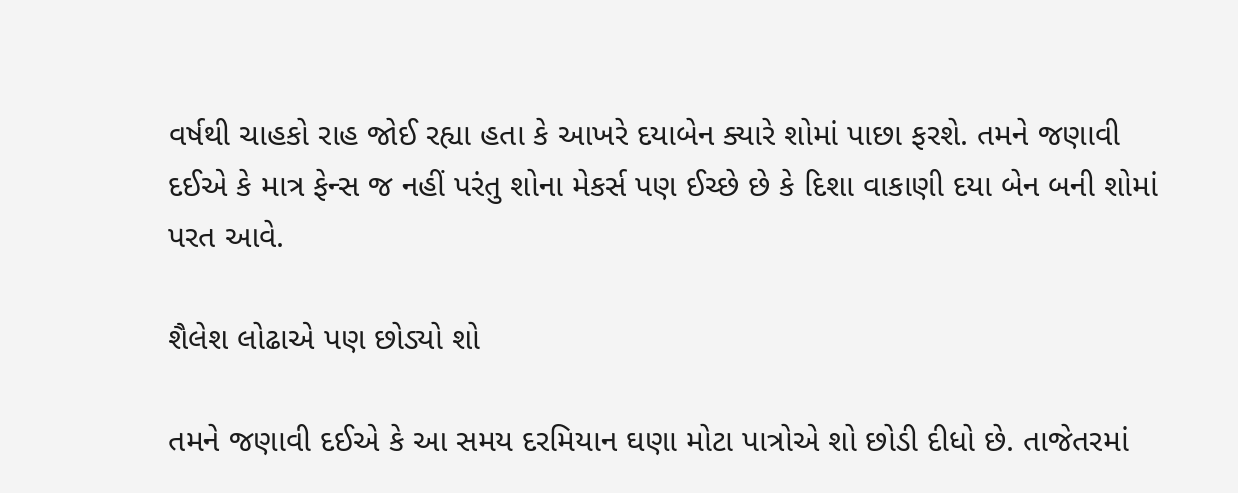વર્ષથી ચાહકો રાહ જોઈ રહ્યા હતા કે આખરે દયાબેન ક્યારે શોમાં પાછા ફરશે. તમને જણાવી દઈએ કે માત્ર ફેન્સ જ નહીં પરંતુ શોના મેકર્સ પણ ઈચ્છે છે કે દિશા વાકાણી દયા બેન બની શોમાં પરત આવે.

શૈલેશ લોઢાએ પણ છોડ્યો શો

તમને જણાવી દઈએ કે આ સમય દરમિયાન ઘણા મોટા પાત્રોએ શો છોડી દીધો છે. તાજેતરમાં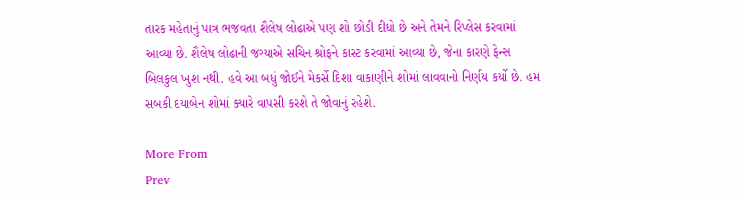તારક મહેતાનું પાત્ર ભજવતા શૈલેષ લોઢાએ પણ શો છોડી દીધો છે અને તેમને રિપ્લેસ કરવામાં આવ્યા છે. શૈલેષ લોઢાની જગ્યાએ સચિન શ્રોફને કાસ્ટ કરવામાં આવ્યા છે, જેના કારણે ફેન્સ બિલકુલ ખુશ નથી. હવે આ બધું જોઈને મેકર્સે દિશા વાકાણીને શોમાં લાવવાનો નિર્ણય કર્યો છે. હમ સબકી દયાબેન શોમાં ક્યારે વાપસી કરશે તે જોવાનું રહેશે.

More From
Prev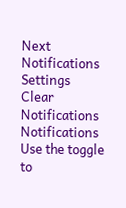Next
Notifications
Settings
Clear Notifications
Notifications
Use the toggle to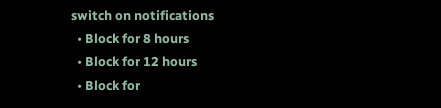switch on notifications
  • Block for 8 hours
  • Block for 12 hours
  • Block for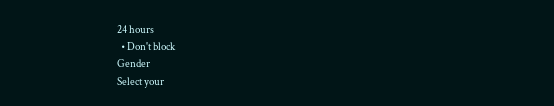24 hours
  • Don't block
Gender
Select your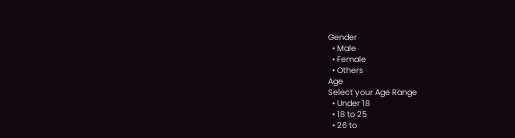Gender
  • Male
  • Female
  • Others
Age
Select your Age Range
  • Under 18
  • 18 to 25
  • 26 to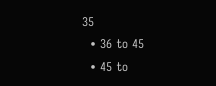35
  • 36 to 45
  • 45 to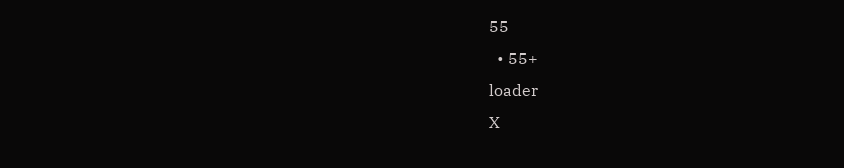55
  • 55+
loader
X